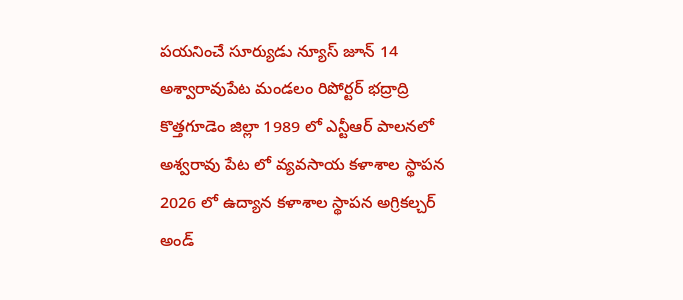పయనించే సూర్యుడు న్యూస్ జూన్ 14 అశ్వారావుపేట మండలం రిపోర్టర్ భద్రాద్రి కొత్తగూడెం జిల్లా 1989 లో ఎన్టీఆర్ పాలనలో అశ్వరావు పేట లో వ్యవసాయ కళాశాల స్థాపన 2026 లో ఉద్యాన కళాశాల స్థాపన అగ్రికల్చర్ అండ్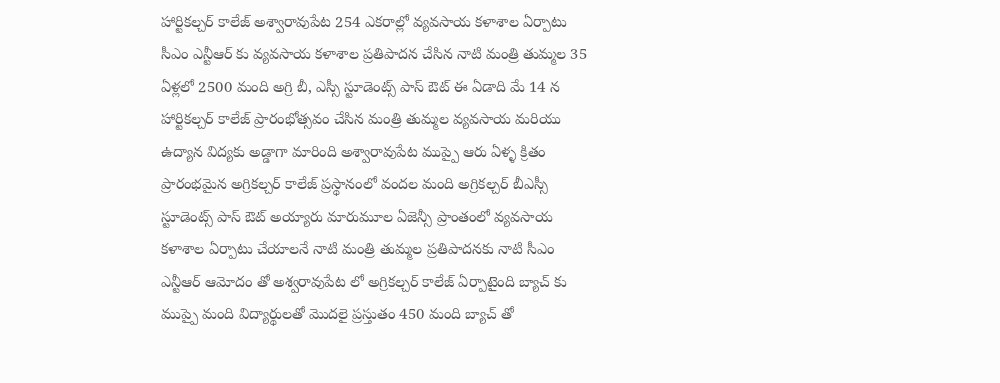హార్టికల్చర్ కాలేజ్ అశ్వారావుపేట 254 ఎకరాల్లో వ్యవసాయ కళాశాల ఏర్పాటు సీఎం ఎన్టీఆర్ కు వ్యవసాయ కళాశాల ప్రతిపాదన చేసిన నాటి మంత్రి తుమ్మల 35 ఏళ్లలో 2500 మంది అగ్రి బీ, ఎస్సీ స్టూడెంట్స్ పాస్ ఔట్ ఈ ఏడాది మే 14 న హార్టికల్చర్ కాలేజ్ ప్రారంభోత్సవం చేసిన మంత్రి తుమ్మల వ్యవసాయ మరియు ఉద్యాన విద్యకు అడ్డాగా మారింది అశ్వారావుపేట ముప్పై ఆరు ఏళ్ళ క్రితం ప్రారంభమైన అగ్రికల్చర్ కాలేజ్ ప్రస్థానంలో వందల మంది అగ్రికల్చర్ బీఎస్సీ స్టూడెంట్స్ పాస్ ఔట్ అయ్యారు మారుమూల ఏజెన్సీ ప్రాంతంలో వ్యవసాయ కళాశాల ఏర్పాటు చేయాలనే నాటి మంత్రి తుమ్మల ప్రతిపాదనకు నాటి సీఎం ఎన్టీఆర్ ఆమోదం తో అశ్వరావుపేట లో అగ్రికల్చర్ కాలేజ్ ఏర్పాటైంది బ్యాచ్ కు ముప్పై మంది విద్యార్థులతో మొదలై ప్రస్తుతం 450 మంది బ్యాచ్ తో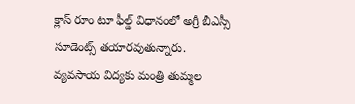క్లాస్ రూం టూ ఫీల్డ్ విధానంలో అగ్రీ బీఎస్సీ సూడెంట్స్ తయారవుతున్నారు. వ్యవసాయ విద్యకు మంత్రి తుమ్మల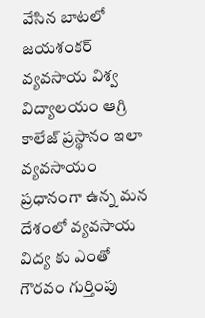వేసిన బాటలో జయశంకర్ వ్యవసాయ విశ్వ విద్యాలయం ఆగ్రి కాలేజ్ ప్రస్థానం ఇలా వ్యవసాయం ప్రధానంగా ఉన్న మన దేశంలో వ్యవసాయ విద్య కు ఎంతో గౌరవం గుర్తింపు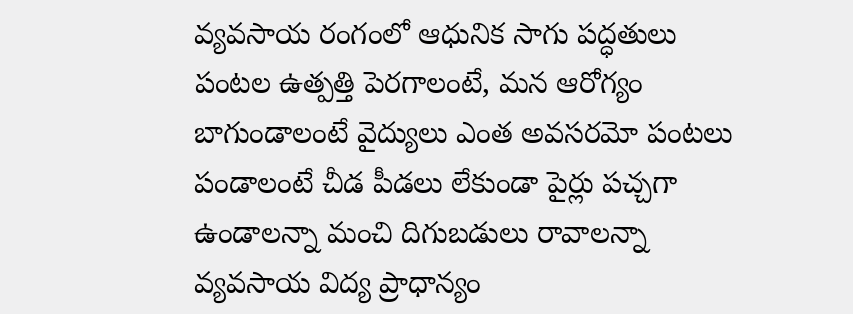వ్యవసాయ రంగంలో ఆధునిక సాగు పద్ధతులు పంటల ఉత్పత్తి పెరగాలంటే, మన ఆరోగ్యం బాగుండాలంటే వైద్యులు ఎంత అవసరమో పంటలు పండాలంటే చీడ పీడలు లేకుండా పైర్లు పచ్చగా ఉండాలన్నా మంచి దిగుబడులు రావాలన్నా వ్యవసాయ విద్య ప్రాధాన్యం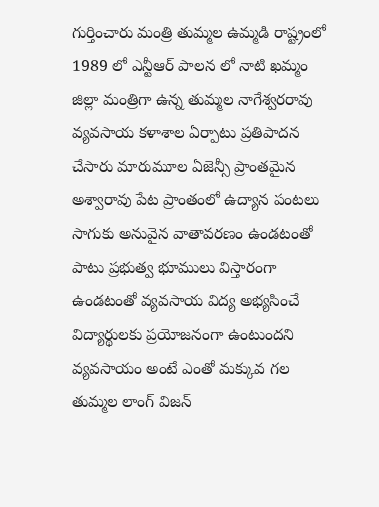గుర్తించారు మంత్రి తుమ్మల ఉమ్మడి రాష్ట్రంలో 1989 లో ఎన్టీఆర్ పాలన లో నాటి ఖమ్మం జిల్లా మంత్రిగా ఉన్న తుమ్మల నాగేశ్వరరావు వ్యవసాయ కళాశాల ఏర్పాటు ప్రతిపాదన చేసారు మారుమూల ఏజెన్సీ ప్రాంతమైన అశ్వారావు పేట ప్రాంతంలో ఉద్యాన పంటలు సాగుకు అనువైన వాతావరణం ఉండటంతో పాటు ప్రభుత్వ భూములు విస్తారంగా ఉండటంతో వ్యవసాయ విద్య అభ్యసించే విద్యార్థులకు ప్రయోజనంగా ఉంటుందని వ్యవసాయం అంటే ఎంతో మక్కువ గల తుమ్మల లాంగ్ విజన్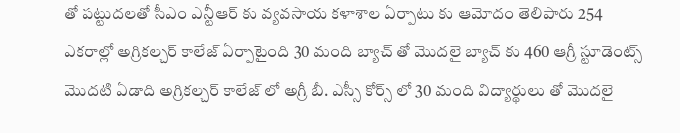తో పట్టుదలతో సీఎం ఎన్టీఆర్ కు వ్యవసాయ కళాశాల ఏర్పాటు కు ఆమోదం తెలిపారు 254 ఎకరాల్లో అగ్రికల్చర్ కాలేజ్ ఏర్పాటైంది 30 మంది బ్యాచ్ తో మొదలై బ్యాచ్ కు 460 ఆగ్రీ స్టూడెంట్స్ మొదటి ఏడాది అగ్రికల్చర్ కాలేజ్ లో అగ్రీ బీ. ఎస్సీ కోర్స్ లో 30 మంది విద్యార్థులు తో మొదలై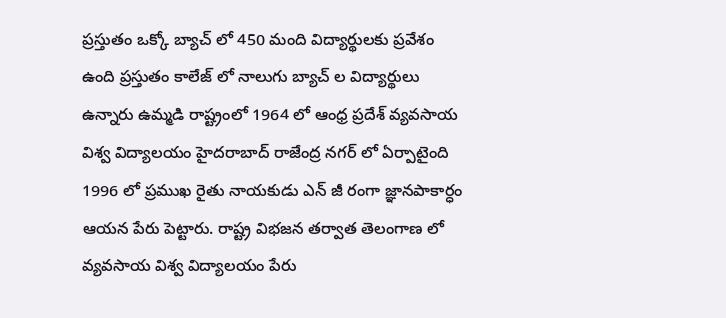ప్రస్తుతం ఒక్కో బ్యాచ్ లో 450 మంది విద్యార్థులకు ప్రవేశం ఉంది ప్రస్తుతం కాలేజ్ లో నాలుగు బ్యాచ్ ల విద్యార్థులు ఉన్నారు ఉమ్మడి రాష్ట్రంలో 1964 లో ఆంధ్ర ప్రదేశ్ వ్యవసాయ విశ్వ విద్యాలయం హైదరాబాద్ రాజేంద్ర నగర్ లో ఏర్పాటైంది 1996 లో ప్రముఖ రైతు నాయకుడు ఎన్ జీ రంగా జ్ఞానపాకార్ధం ఆయన పేరు పెట్టారు. రాష్ట్ర విభజన తర్వాత తెలంగాణ లో వ్యవసాయ విశ్వ విద్యాలయం పేరు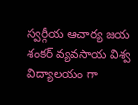స్వర్గీయ ఆచార్య జయ శంకర్ వ్యవసాయ విశ్వ విద్యాలయం గా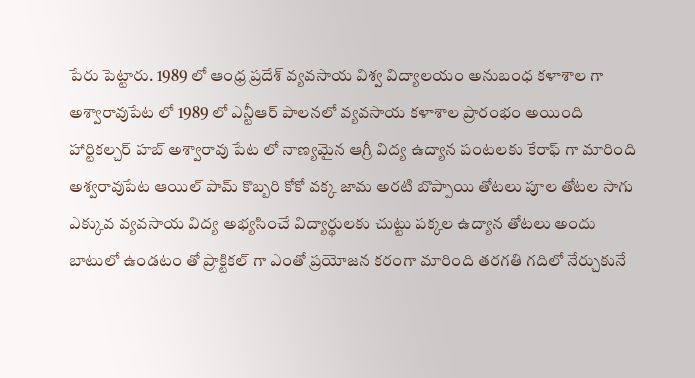పేరు పెట్టారు. 1989 లో ఆంధ్ర ప్రదేశ్ వ్యవసాయ విశ్వ విద్యాలయం అనుబంధ కళాశాల గా అశ్వారావుపేట లో 1989 లో ఎన్టీఆర్ పాలనలో వ్యవసాయ కళాశాల ప్రారంభం అయింది హార్టికల్చర్ హబ్ అశ్వారావు పేట లో నాణ్యమైన ఆగ్రీ విద్య ఉద్యాన పంటలకు కేరాఫ్ గా మారింది అశ్వరావుపేట ఆయిల్ పామ్ కొబ్బరి కోకో వక్క జామ అరటి బొప్పాయి తోటలు పూల తోటల సాగు ఎక్కువ వ్యవసాయ విద్య అభ్యసించే విద్యార్థులకు చుట్టు పక్కల ఉద్యాన తోటలు అందు బాటులో ఉండటం తో ప్రాక్టికల్ గా ఎంతో ప్రయోజన కరంగా మారింది తరగతి గదిలో నేర్చుకునే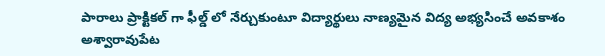పారాలు ప్రాక్టికల్ గా ఫీల్డ్ లో నేర్చుకుంటూ విద్యార్థులు నాణ్యమైన విద్య అభ్యసించే అవకాశం అశ్వారావుపేట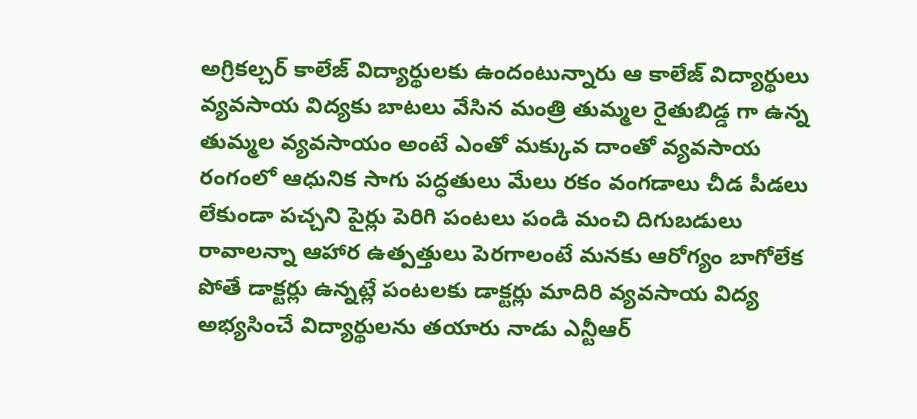అగ్రికల్చర్ కాలేజ్ విద్యార్థులకు ఉందంటున్నారు ఆ కాలేజ్ విద్యార్థులు వ్యవసాయ విద్యకు బాటలు వేసిన మంత్రి తుమ్మల రైతుబిడ్డ గా ఉన్న తుమ్మల వ్యవసాయం అంటే ఎంతో మక్కువ దాంతో వ్యవసాయ రంగంలో ఆధునిక సాగు పద్ధతులు మేలు రకం వంగడాలు చీడ పీడలు లేకుండా పచ్చని పైర్లు పెరిగి పంటలు పండి మంచి దిగుబడులు రావాలన్నా ఆహార ఉత్పత్తులు పెరగాలంటే మనకు ఆరోగ్యం బాగోలేక పోతే డాక్టర్లు ఉన్నట్లే పంటలకు డాక్టర్లు మాదిరి వ్యవసాయ విద్య అభ్యసించే విద్యార్థులను తయారు నాడు ఎన్టీఆర్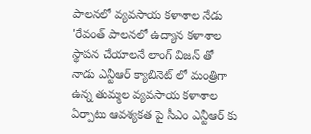పాలనలో వ్యవసాయ కళాశాల నేడు 'రేవంత్ పాలనలో ఉద్యాన కళాశాల స్థాపన చేయాలనే లాంగ్ విజన్ తో నాడు ఎన్టీఆర్ క్యాబినెట్ లో మంత్రిగా ఉన్న తుమ్మల వ్యవసాయ కళాశాల ఏర్పాటు ఆవశ్యకత పై సీఎం ఎన్టీఆర్ కు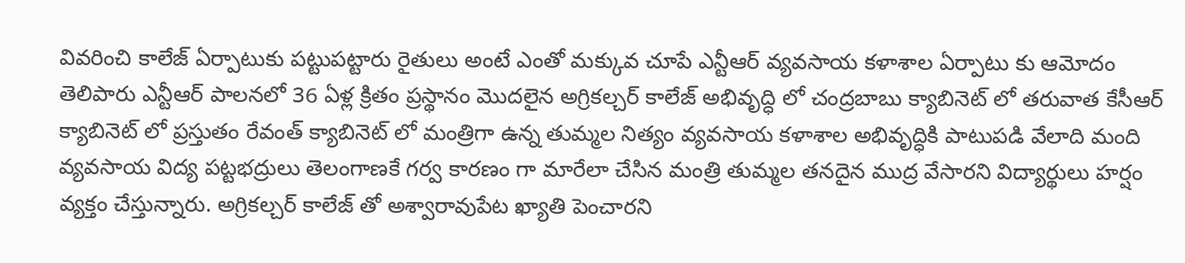వివరించి కాలేజ్ ఏర్పాటుకు పట్టుపట్టారు రైతులు అంటే ఎంతో మక్కువ చూపే ఎన్టీఆర్ వ్యవసాయ కళాశాల ఏర్పాటు కు ఆమోదం తెలిపారు ఎన్టీఆర్ పాలనలో 36 ఏళ్ల క్రితం ప్రస్థానం మొదలైన అగ్రికల్చర్ కాలేజ్ అభివృద్ధి లో చంద్రబాబు క్యాబినెట్ లో తరువాత కేసీఆర్ క్యాబినెట్ లో ప్రస్తుతం రేవంత్ క్యాబినెట్ లో మంత్రిగా ఉన్న తుమ్మల నిత్యం వ్యవసాయ కళాశాల అభివృద్ధికి పాటుపడి వేలాది మంది వ్యవసాయ విద్య పట్టభద్రులు తెలంగాణకే గర్వ కారణం గా మారేలా చేసిన మంత్రి తుమ్మల తనదైన ముద్ర వేసారని విద్యార్థులు హర్షం వ్యక్తం చేస్తున్నారు. అగ్రికల్చర్ కాలేజ్ తో అశ్వారావుపేట ఖ్యాతి పెంచారని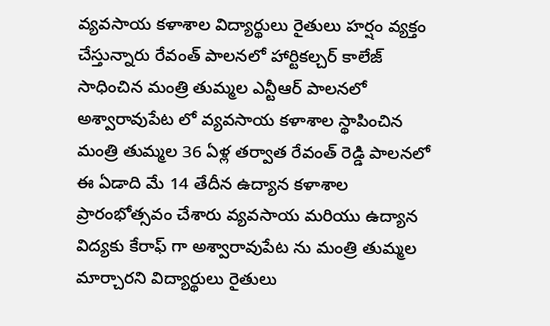వ్యవసాయ కళాశాల విద్యార్థులు రైతులు హర్షం వ్యక్తం చేస్తున్నారు రేవంత్ పాలనలో హార్టికల్చర్ కాలేజ్ సాధించిన మంత్రి తుమ్మల ఎన్టీఆర్ పాలనలో అశ్వారావుపేట లో వ్యవసాయ కళాశాల స్థాపించిన మంత్రి తుమ్మల 36 ఏళ్ల తర్వాత రేవంత్ రెడ్డి పాలనలో ఈ ఏడాది మే 14 తేదీన ఉద్యాన కళాశాల ప్రారంభోత్సవం చేశారు వ్యవసాయ మరియు ఉద్యాన విద్యకు కేరాఫ్ గా అశ్వారావుపేట ను మంత్రి తుమ్మల మార్చారని విద్యార్థులు రైతులు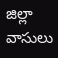జిల్లా వాసులు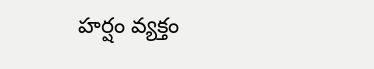హర్షం వ్యక్తం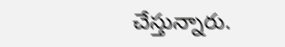చేస్తున్నారు.